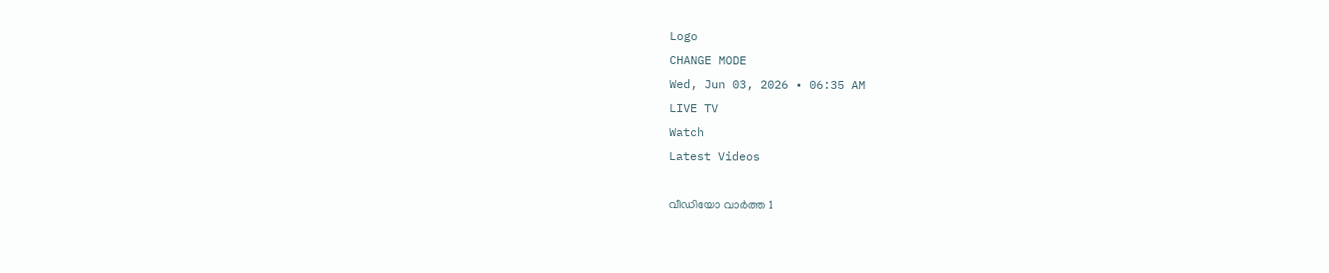Logo
CHANGE MODE
Wed, Jun 03, 2026 • 06:35 AM
LIVE TV
Watch
Latest Videos

വീഡിയോ വാർത്ത 1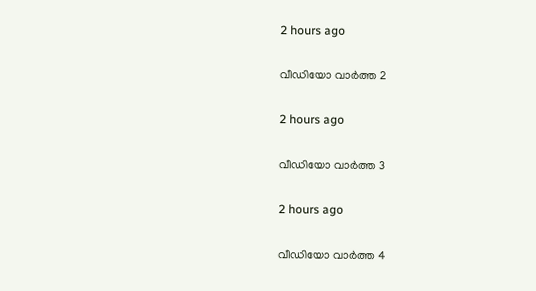2 hours ago

വീഡിയോ വാർത്ത 2

2 hours ago

വീഡിയോ വാർത്ത 3

2 hours ago

വീഡിയോ വാർത്ത 4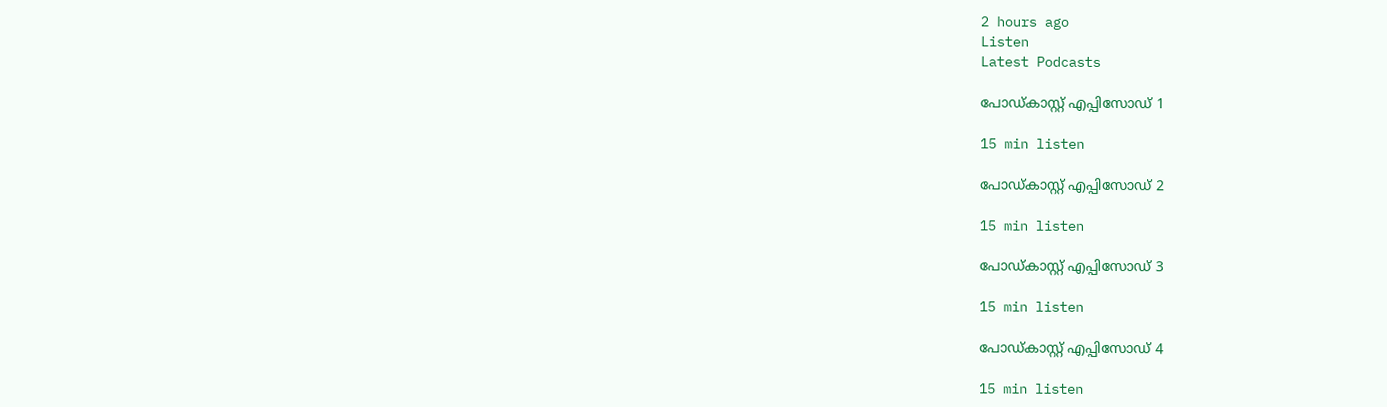2 hours ago
Listen
Latest Podcasts

പോഡ്കാസ്റ്റ് എപ്പിസോഡ് 1

15 min listen

പോഡ്കാസ്റ്റ് എപ്പിസോഡ് 2

15 min listen

പോഡ്കാസ്റ്റ് എപ്പിസോഡ് 3

15 min listen

പോഡ്കാസ്റ്റ് എപ്പിസോഡ് 4

15 min listen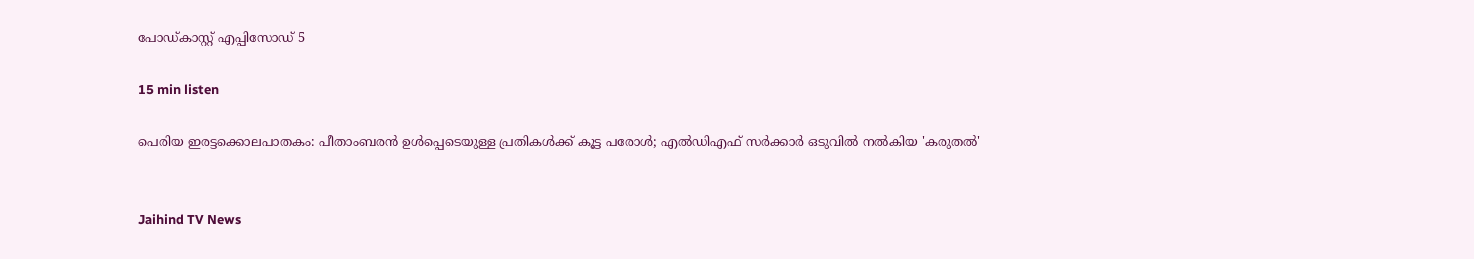പോഡ്കാസ്റ്റ് എപ്പിസോഡ് 5

15 min listen

പെരിയ ഇരട്ടക്കൊലപാതകം: പീതാംബരൻ ഉൾപ്പെടെയുള്ള പ്രതികൾക്ക് കൂട്ട പരോൾ; എൽഡിഎഫ് സർക്കാർ ഒടുവിൽ നൽകിയ 'കരുതൽ'


Jaihind TV News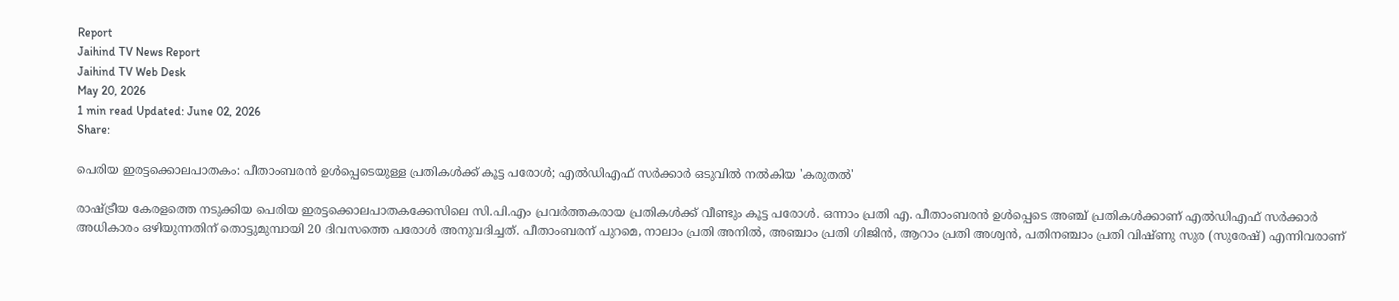Report
Jaihind TV News Report
Jaihind TV Web Desk
May 20, 2026
1 min read Updated: June 02, 2026
Share:

പെരിയ ഇരട്ടക്കൊലപാതകം: പീതാംബരൻ ഉൾപ്പെടെയുള്ള പ്രതികൾക്ക് കൂട്ട പരോൾ; എൽഡിഎഫ് സർക്കാർ ഒടുവിൽ നൽകിയ 'കരുതൽ'

രാഷ്ട്രീയ കേരളത്തെ നടുക്കിയ പെരിയ ഇരട്ടക്കൊലപാതകക്കേസിലെ സി.പി.എം പ്രവർത്തകരായ പ്രതികൾക്ക് വീണ്ടും കൂട്ട പരോൾ. ഒന്നാം പ്രതി എ. പീതാംബരൻ ഉൾപ്പെടെ അഞ്ച് പ്രതികൾക്കാണ് എൽഡിഎഫ് സർക്കാർ അധികാരം ഒഴിയുന്നതിന് തൊട്ടുമുമ്പായി 20 ദിവസത്തെ പരോൾ അനുവദിച്ചത്. പീതാംബരന് പുറമെ, നാലാം പ്രതി അനിൽ, അഞ്ചാം പ്രതി ഗിജിൻ, ആറാം പ്രതി അശ്വൻ, പതിനഞ്ചാം പ്രതി വിഷ്ണു സുര (സുരേഷ്) എന്നിവരാണ്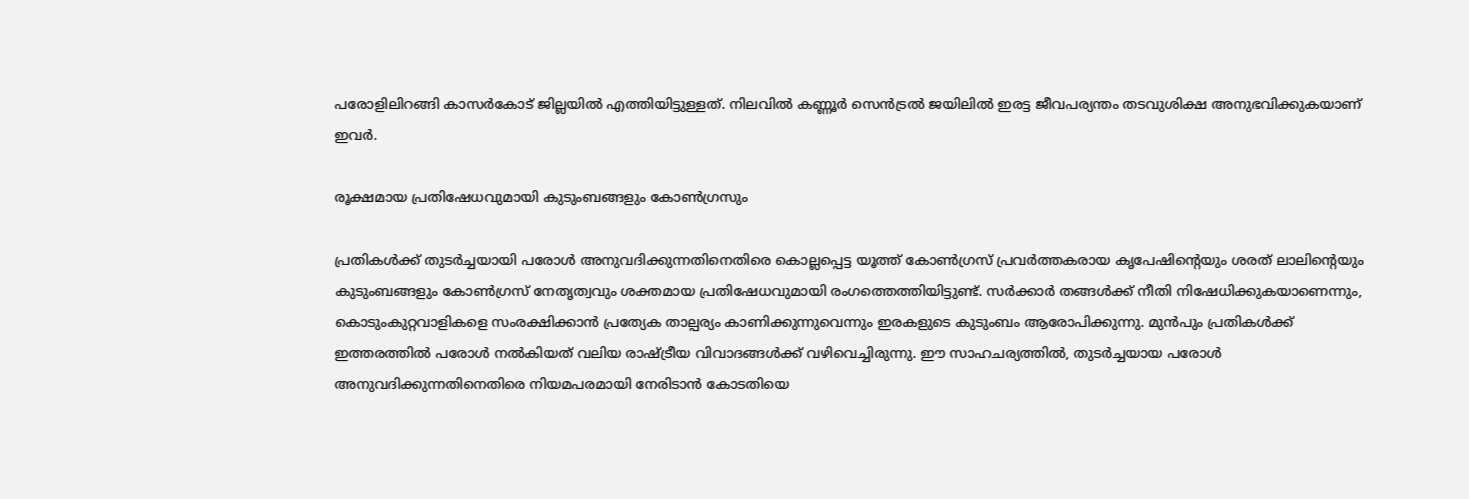പരോളിലിറങ്ങി കാസർകോട് ജില്ലയിൽ എത്തിയിട്ടുള്ളത്. നിലവിൽ കണ്ണൂർ സെൻട്രൽ ജയിലിൽ ഇരട്ട ജീവപര്യന്തം തടവുശിക്ഷ അനുഭവിക്കുകയാണ് ഇവർ.

രൂക്ഷമായ പ്രതിഷേധവുമായി കുടുംബങ്ങളും കോൺഗ്രസും

പ്രതികൾക്ക് തുടർച്ചയായി പരോൾ അനുവദിക്കുന്നതിനെതിരെ കൊല്ലപ്പെട്ട യൂത്ത് കോൺഗ്രസ് പ്രവർത്തകരായ കൃപേഷിന്റെയും ശരത് ലാലിന്റെയും കുടുംബങ്ങളും കോൺഗ്രസ് നേതൃത്വവും ശക്തമായ പ്രതിഷേധവുമായി രംഗത്തെത്തിയിട്ടുണ്ട്. സർക്കാർ തങ്ങൾക്ക് നീതി നിഷേധിക്കുകയാണെന്നും, കൊടുംകുറ്റവാളികളെ സംരക്ഷിക്കാൻ പ്രത്യേക താല്പര്യം കാണിക്കുന്നുവെന്നും ഇരകളുടെ കുടുംബം ആരോപിക്കുന്നു. മുൻപും പ്രതികൾക്ക് ഇത്തരത്തിൽ പരോൾ നൽകിയത് വലിയ രാഷ്ട്രീയ വിവാദങ്ങൾക്ക് വഴിവെച്ചിരുന്നു. ഈ സാഹചര്യത്തിൽ, തുടർച്ചയായ പരോൾ അനുവദിക്കുന്നതിനെതിരെ നിയമപരമായി നേരിടാൻ കോടതിയെ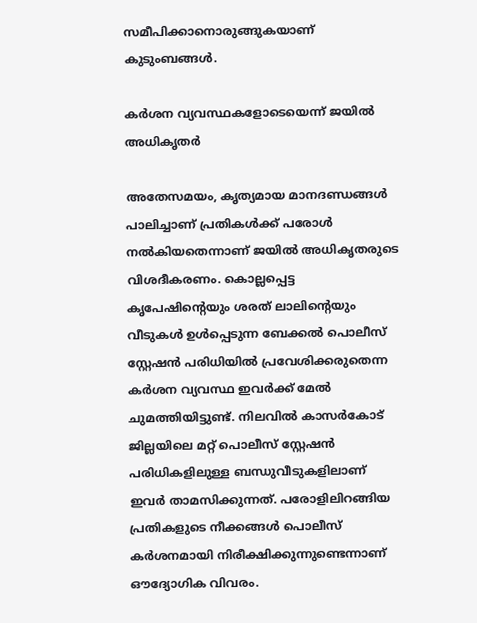സമീപിക്കാനൊരുങ്ങുകയാണ് കുടുംബങ്ങൾ.

കർശന വ്യവസ്ഥകളോടെയെന്ന് ജയിൽ അധികൃതർ

അതേസമയം, കൃത്യമായ മാനദണ്ഡങ്ങൾ പാലിച്ചാണ് പ്രതികൾക്ക് പരോൾ നൽകിയതെന്നാണ് ജയിൽ അധികൃതരുടെ വിശദീകരണം. കൊല്ലപ്പെട്ട കൃപേഷിന്റെയും ശരത് ലാലിന്റെയും വീടുകൾ ഉൾപ്പെടുന്ന ബേക്കൽ പൊലീസ് സ്റ്റേഷൻ പരിധിയിൽ പ്രവേശിക്കരുതെന്ന കർശന വ്യവസ്ഥ ഇവർക്ക് മേൽ ചുമത്തിയിട്ടുണ്ട്. നിലവിൽ കാസർകോട് ജില്ലയിലെ മറ്റ് പൊലീസ് സ്റ്റേഷൻ പരിധികളിലുള്ള ബന്ധുവീടുകളിലാണ് ഇവർ താമസിക്കുന്നത്. പരോളിലിറങ്ങിയ പ്രതികളുടെ നീക്കങ്ങൾ പൊലീസ് കർശനമായി നിരീക്ഷിക്കുന്നുണ്ടെന്നാണ് ഔദ്യോഗിക വിവരം.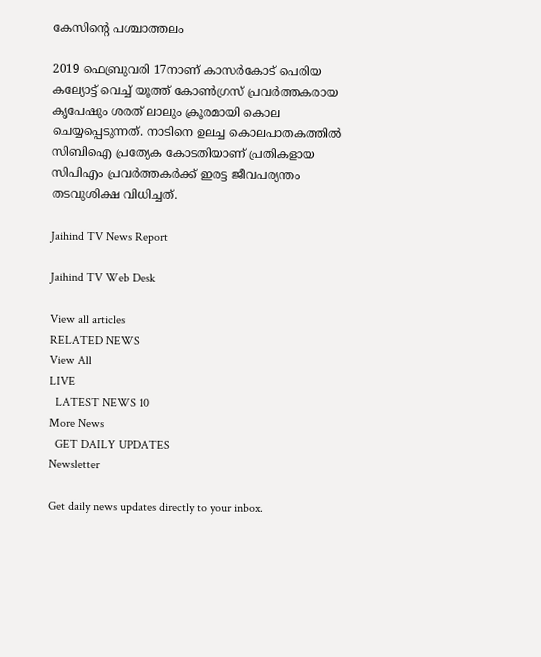കേസിന്റെ പശ്ചാത്തലം

2019 ഫെബ്രുവരി 17നാണ് കാസർകോട് പെരിയ കല്യോട്ട് വെച്ച് യൂത്ത് കോൺഗ്രസ് പ്രവർത്തകരായ കൃപേഷും ശരത് ലാലും ക്രൂരമായി കൊല ചെയ്യപ്പെടുന്നത്. നാടിനെ ഉലച്ച കൊലപാതകത്തിൽ സിബിഐ പ്രത്യേക കോടതിയാണ് പ്രതികളായ സിപിഎം പ്രവർത്തകർക്ക് ഇരട്ട ജീവപര്യന്തം തടവുശിക്ഷ വിധിച്ചത്.

Jaihind TV News Report

Jaihind TV Web Desk

View all articles
RELATED NEWS
View All
LIVE
  LATEST NEWS 10
More News
  GET DAILY UPDATES
Newsletter

Get daily news updates directly to your inbox.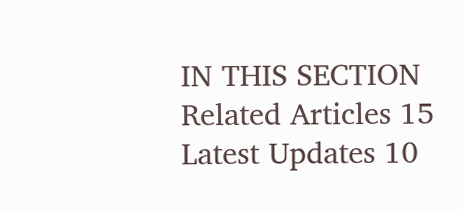IN THIS SECTION
Related Articles 15
Latest Updates 10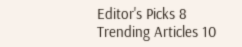Editor's Picks 8
Trending Articles 10